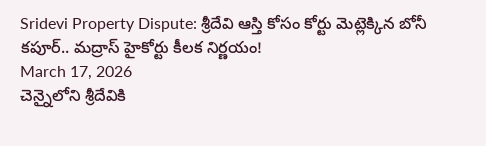Sridevi Property Dispute: శ్రీదేవి ఆస్తి కోసం కోర్టు మెట్లెక్కిన బోనీ కపూర్.. మద్రాస్ హైకోర్టు కీలక నిర్ణయం!
March 17, 2026
చెన్నైలోని శ్రీదేవికి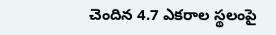చెందిన 4.7 ఎకరాల స్థలంపై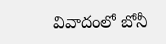వివాదంలో బోనీ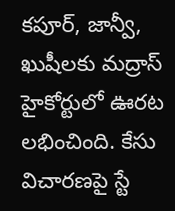కపూర్, జాన్వీ, ఖుషీలకు మద్రాస్ హైకోర్టులో ఊరట లభించింది. కేసు విచారణపై స్టే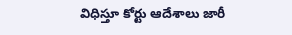విధిస్తూ కోర్టు ఆదేశాలు జారీ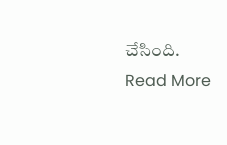చేసింది.
Read More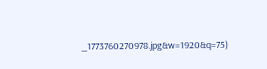_1773760270978.jpg&w=1920&q=75)